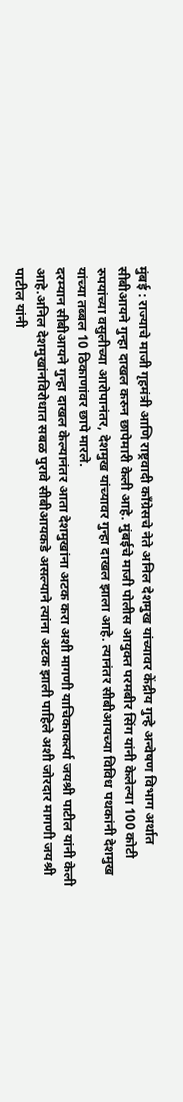मुंबई : राज्याचे माजी गृहमंत्री आणि राष्ट्रवादी काँग्रेसचे नेते अनिल देशमुख यांच्यावर केंद्रीय गुन्हे अन्वेषण विभाग अर्थात सीबीआयने गुन्हा दाखल करुन छापेमारी केली आहे. मुंबईचे माजी पोलीस आयुक्त परमबीर सिंग यांनी केलेल्या 100 कोटी रुपयांच्या वसुलीच्या आरोपानंतर, देशमुख यांच्यावर गुन्हा दाखल झाला आहे. त्यानंतर सीबीआयच्या विविध पथकांनी देशमुख यांच्या तब्बल 10 ठिकाणांवर छापे मारले.
दरम्यान सीबीआयने गुन्हा दाखल केल्यानंतर आता देशमुखांना अटक करा अशी मागणी याचिकाकर्त्या जयश्री पाटील यांनी केली आहे.अनिल देशमुखांनविरोधात सबळ पुरावे सीबीआयकडे असल्याने त्यांना अटक झाली पाहिले अशी जोरदार मागणी जयश्री पाटील यांनी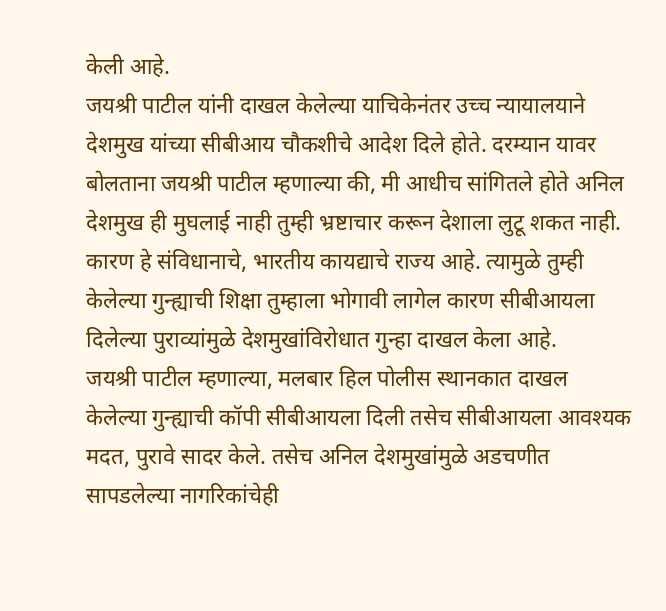केली आहे.
जयश्री पाटील यांनी दाखल केलेल्या याचिकेनंतर उच्च न्यायालयाने देशमुख यांच्या सीबीआय चौकशीचे आदेश दिले होते. दरम्यान यावर बोलताना जयश्री पाटील म्हणाल्या की, मी आधीच सांगितले होते अनिल देशमुख ही मुघलाई नाही तुम्ही भ्रष्टाचार करून देशाला लुटू शकत नाही. कारण हे संविधानाचे, भारतीय कायद्याचे राज्य आहे. त्यामुळे तुम्ही केलेल्या गुन्ह्याची शिक्षा तुम्हाला भोगावी लागेल कारण सीबीआयला दिलेल्या पुराव्यांमुळे देशमुखांविरोधात गुन्हा दाखल केला आहे.
जयश्री पाटील म्हणाल्या, मलबार हिल पोलीस स्थानकात दाखल केलेल्या गुन्ह्याची कॉपी सीबीआयला दिली तसेच सीबीआयला आवश्यक मदत, पुरावे सादर केले. तसेच अनिल देशमुखांमुळे अडचणीत सापडलेल्या नागरिकांचेही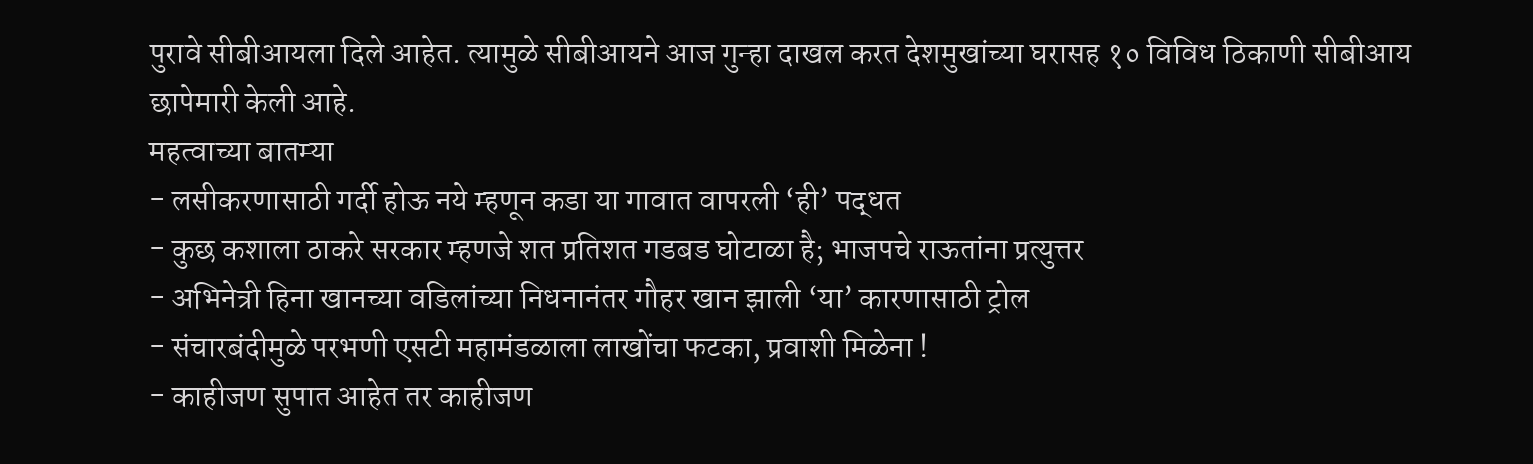पुरावे सीबीआयला दिले आहेत. त्यामुळे सीबीआयने आज गुन्हा दाखल करत देशमुखांच्या घरासह १० विविध ठिकाणी सीबीआय छापेमारी केली आहे.
महत्वाच्या बातम्या
- लसीकरणासाठी गर्दी होऊ नये म्हणून कडा या गावात वापरली ‘ही’ पद्धत
- कुछ कशाला ठाकरे सरकार म्हणजे शत प्रतिशत गडबड घोटाळा है; भाजपचे राऊतांना प्रत्युत्तर
- अभिनेत्री हिना खानच्या वडिलांच्या निधनानंतर गौहर खान झाली ‘या’ कारणासाठी ट्रोल
- संचारबंदीमुळे परभणी एसटी महामंडळाला लाखोंचा फटका, प्रवाशी मिळेना !
- काहीजण सुपात आहेत तर काहीजण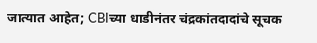जात्यात आहेत; CBIच्या धाडीनंतर चंद्रकांतदादांचे सूचक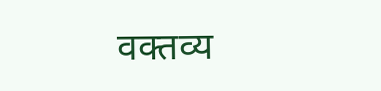वक्तव्य